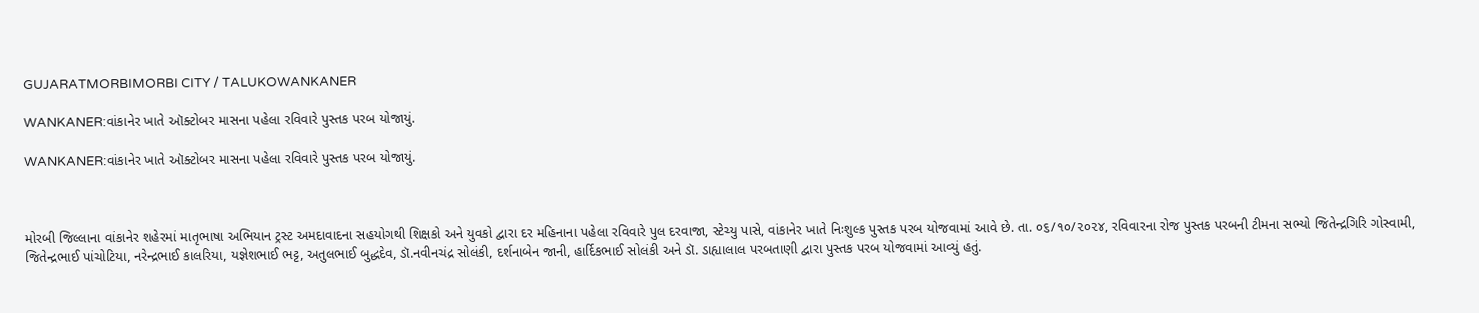GUJARATMORBIMORBI CITY / TALUKOWANKANER

WANKANER:વાંકાનેર ખાતે ઑક્ટોબર માસના પહેલા રવિવારે પુસ્તક પરબ યોજાયું.

WANKANER:વાંકાનેર ખાતે ઑક્ટોબર માસના પહેલા રવિવારે પુસ્તક પરબ યોજાયું.



મોરબી જિલ્લાના વાંકાનેર શહેરમાં માતૃભાષા અભિયાન ટ્રસ્ટ અમદાવાદના સહયોગથી શિક્ષકો અને યુવકો દ્વારા દર મહિનાના પહેલા રવિવારે પુલ દરવાજા, સ્ટેચ્યુ પાસે, વાંકાનેર ખાતે નિઃશુલ્ક પુસ્તક પરબ યોજવામાં આવે છે. તા. ૦૬/૧૦/૨૦૨૪, રવિવારના રોજ પુસ્તક પરબની ટીમના સભ્યો જિતેન્દ્રગિરિ ગોસ્વામી, જિતેન્દ્રભાઈ પાંચોટિયા, નરેન્દ્રભાઈ કાલરિયા, યજ્ઞેશભાઈ ભટ્ટ, અતુલભાઈ બુદ્ધદેવ, ડૉ.નવીનચંદ્ર સોલંકી, દર્શનાબેન જાની, હાર્દિકભાઈ સોલંકી અને ડૉ. ડાહ્યાલાલ પરબતાણી દ્વારા પુસ્તક પરબ યોજવામાં આવ્યું હતું.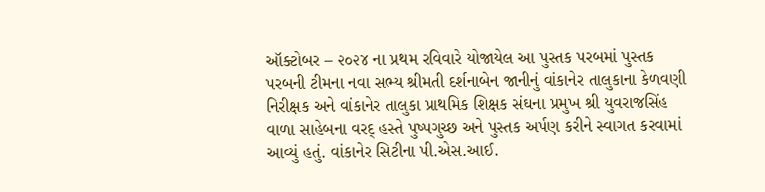ઑક્ટોબર – ૨૦૨૪ ના પ્રથમ રવિવારે યોજાયેલ આ પુસ્તક પરબમાં પુસ્તક પરબની ટીમના નવા સભ્ય શ્રીમતી દર્શનાબેન જાનીનું વાંકાનેર તાલુકાના કેળવણી નિરીક્ષક અને વાંકાનેર તાલુકા પ્રાથમિક શિક્ષક સંઘના પ્રમુખ શ્રી યુવરાજસિંહ વાળા સાહેબના વરદ્ હસ્તે પુષ્પગુચ્છ અને પુસ્તક અર્પણ કરીને સ્વાગત કરવામાં આવ્યું હતું. વાંકાનેર સિટીના પી.એસ.આઈ.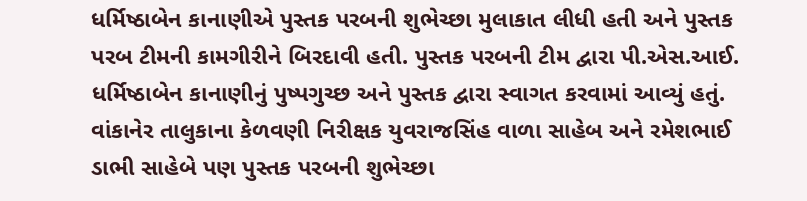ધર્મિષ્ઠાબેન કાનાણીએ પુસ્તક પરબની શુભેચ્છા મુલાકાત લીધી હતી અને પુસ્તક પરબ ટીમની કામગીરીને બિરદાવી હતી. પુસ્તક પરબની ટીમ દ્વારા પી.એસ.આઈ. ધર્મિષ્ઠાબેન કાનાણીનું પુષ્પગુચ્છ અને પુસ્તક દ્વારા સ્વાગત કરવામાં આવ્યું હતું. વાંકાનેર તાલુકાના કેળવણી નિરીક્ષક યુવરાજસિંહ વાળા સાહેબ અને રમેશભાઈ ડાભી સાહેબે પણ પુસ્તક પરબની શુભેચ્છા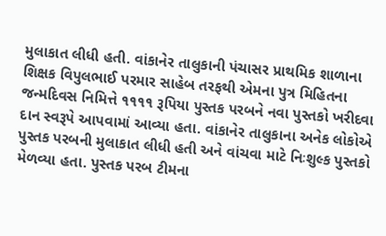મુલાકાત લીધી હતી. વાંકાનેર તાલુકાની પંચાસર પ્રાથમિક શાળાના શિક્ષક વિપુલભાઈ પરમાર સાહેબ તરફથી એમના પુત્ર મિહિતના જન્મદિવસ નિમિત્તે ૧૧૧૧ રૂપિયા પુસ્તક પરબને નવા પુસ્તકો ખરીદવા દાન સ્વરૂપે આપવામાં આવ્યા હતા. વાંકાનેર તાલુકાના અનેક લોકોએ પુસ્તક પરબની મુલાકાત લીધી હતી અને વાંચવા માટે નિઃશુલ્ક પુસ્તકો મેળવ્યા હતા. પુસ્તક પરબ ટીમના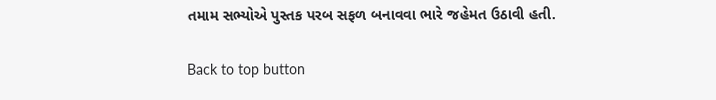તમામ સભ્યોએ પુસ્તક પરબ સફળ બનાવવા ભારે જહેમત ઉઠાવી હતી.

Back to top button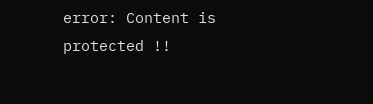error: Content is protected !!